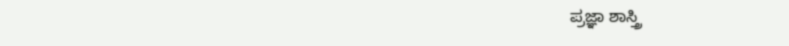ಪ್ರಜ್ಞಾ ಶಾಸ್ತ್ರಿ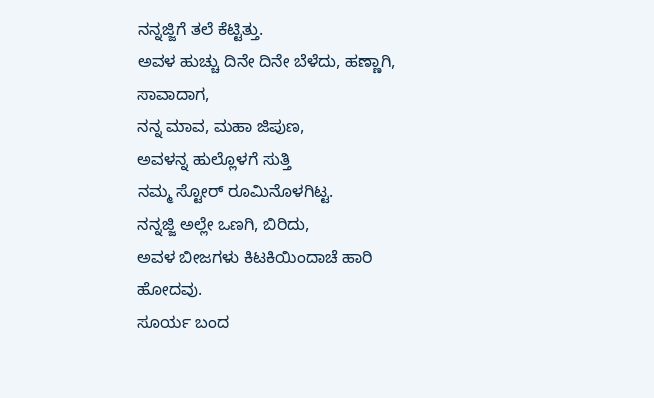ನನ್ನಜ್ಜಿಗೆ ತಲೆ ಕೆಟ್ಟಿತ್ತು.
ಅವಳ ಹುಚ್ಚು ದಿನೇ ದಿನೇ ಬೆಳೆದು, ಹಣ್ಣಾಗಿ, ಸಾವಾದಾಗ,
ನನ್ನ ಮಾವ, ಮಹಾ ಜಿಪುಣ,
ಅವಳನ್ನ ಹುಲ್ಲೊಳಗೆ ಸುತ್ತಿ
ನಮ್ಮ ಸ್ಟೋರ್ ರೂಮಿನೊಳಗಿಟ್ಟ.
ನನ್ನಜ್ಜಿ ಅಲ್ಲೇ ಒಣಗಿ, ಬಿರಿದು,
ಅವಳ ಬೀಜಗಳು ಕಿಟಕಿಯಿಂದಾಚೆ ಹಾರಿ ಹೋದವು.
ಸೂರ್ಯ ಬಂದ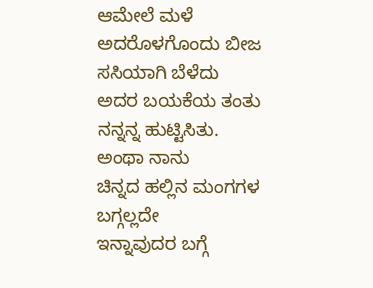ಆಮೇಲೆ ಮಳೆ
ಅದರೊಳಗೊಂದು ಬೀಜ ಸಸಿಯಾಗಿ ಬೆಳೆದು
ಅದರ ಬಯಕೆಯ ತಂತು ನನ್ನನ್ನ ಹುಟ್ಟಿಸಿತು.
ಅಂಥಾ ನಾನು
ಚಿನ್ನದ ಹಲ್ಲಿನ ಮಂಗಗಳ ಬಗ್ಗಲ್ಲದೇ
ಇನ್ನಾವುದರ ಬಗ್ಗೆ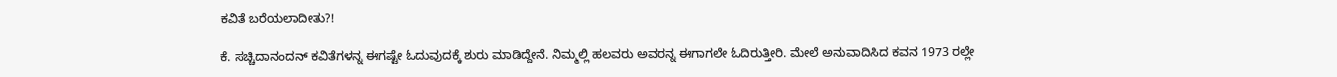ಕವಿತೆ ಬರೆಯಲಾದೀತು?!

ಕೆ. ಸಚ್ಚಿದಾನಂದನ್ ಕವಿತೆಗಳನ್ನ ಈಗಷ್ಟೇ ಓದುವುದಕ್ಕೆ ಶುರು ಮಾಡಿದ್ದೇನೆ. ನಿಮ್ಮಲ್ಲಿ ಹಲವರು ಅವರನ್ನ ಈಗಾಗಲೇ ಓದಿರುತ್ತೀರಿ. ಮೇಲೆ ಅನುವಾದಿಸಿದ ಕವನ 1973 ರಲ್ಲೇ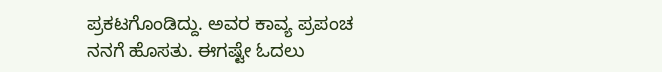ಪ್ರಕಟಗೊಂಡಿದ್ದು. ಅವರ ಕಾವ್ಯ ಪ್ರಪಂಚ ನನಗೆ ಹೊಸತು. ಈಗಷ್ಟೇ ಓದಲು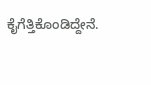ಕೈಗೆತ್ತಿಕೊಂಡಿದ್ದೇನೆ.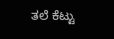ತಲೆ ಕೆಟ್ಟು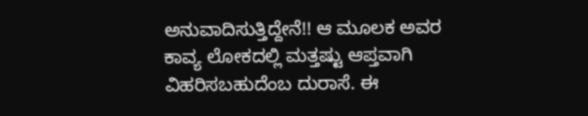ಅನುವಾದಿಸುತ್ತಿದ್ದೇನೆ!! ಆ ಮೂಲಕ ಅವರ ಕಾವ್ಯ ಲೋಕದಲ್ಲಿ ಮತ್ತಷ್ಟು ಆಪ್ತವಾಗಿ ವಿಹರಿಸಬಹುದೆಂಬ ದುರಾಸೆ. ಈ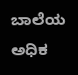ಬಾಲೆಯ ಅಧಿಕ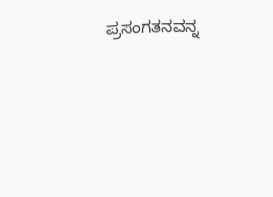ಪ್ರಸಂಗತನವನ್ನ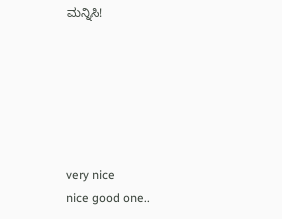ಮನ್ನಿಸಿ!






very nice
nice good one..